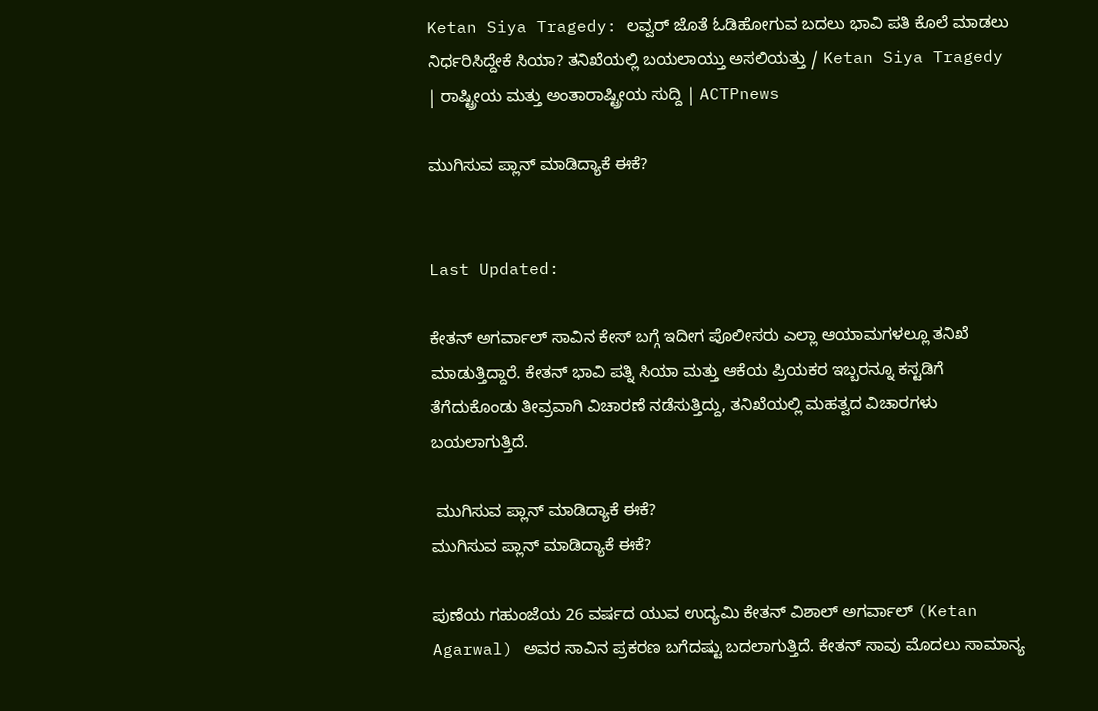Ketan Siya Tragedy: ಲವ್ವರ್ ಜೊತೆ ಓಡಿಹೋಗುವ ಬದಲು ಭಾವಿ ಪತಿ ಕೊಲೆ ಮಾಡಲು ನಿರ್ಧರಿಸಿದ್ದೇಕೆ ಸಿಯಾ? ತನಿಖೆಯಲ್ಲಿ ಬಯಲಾಯ್ತು ಅಸಲಿಯತ್ತು / Ketan Siya Tragedy | ರಾಷ್ಟ್ರೀಯ ಮತ್ತು ಅಂತಾರಾಷ್ಟ್ರೀಯ ಸುದ್ದಿ | ACTPnews

ಮುಗಿಸುವ ಪ್ಲಾನ್ ಮಾಡಿದ್ಯಾಕೆ ಈಕೆ?


Last Updated:

ಕೇತನ್ ಅಗರ್ವಾಲ್ ಸಾವಿನ ಕೇಸ್ ಬಗ್ಗೆ ಇದೀಗ ಪೊಲೀಸರು ಎಲ್ಲಾ ಆಯಾಮಗಳಲ್ಲೂ ತನಿಖೆ ಮಾಡುತ್ತಿದ್ದಾರೆ. ಕೇತನ್ ಭಾವಿ ಪತ್ನಿ ಸಿಯಾ ಮತ್ತು ಆಕೆಯ ಪ್ರಿಯಕರ ಇಬ್ಬರನ್ನೂ ಕಸ್ಟಡಿಗೆ ತೆಗೆದುಕೊಂಡು ತೀವ್ರವಾಗಿ ವಿಚಾರಣೆ ನಡೆಸುತ್ತಿದ್ದು, ತನಿಖೆಯಲ್ಲಿ ಮಹತ್ವದ ವಿಚಾರಗಳು ಬಯಲಾಗುತ್ತಿದೆ.

 ಮುಗಿಸುವ ಪ್ಲಾನ್ ಮಾಡಿದ್ಯಾಕೆ ಈಕೆ?
ಮುಗಿಸುವ ಪ್ಲಾನ್ ಮಾಡಿದ್ಯಾಕೆ ಈಕೆ?

ಪುಣೆಯ ಗಹುಂಜೆಯ 26 ವರ್ಷದ ಯುವ ಉದ್ಯಮಿ ಕೇತನ್ ವಿಶಾಲ್ ಅಗರ್ವಾಲ್ (Ketan Agarwal) ಅವರ ಸಾವಿನ ಪ್ರಕರಣ ಬಗೆದಷ್ಟು ಬದಲಾಗುತ್ತಿದೆ. ಕೇತನ್ ಸಾವು ಮೊದಲು ಸಾಮಾನ್ಯ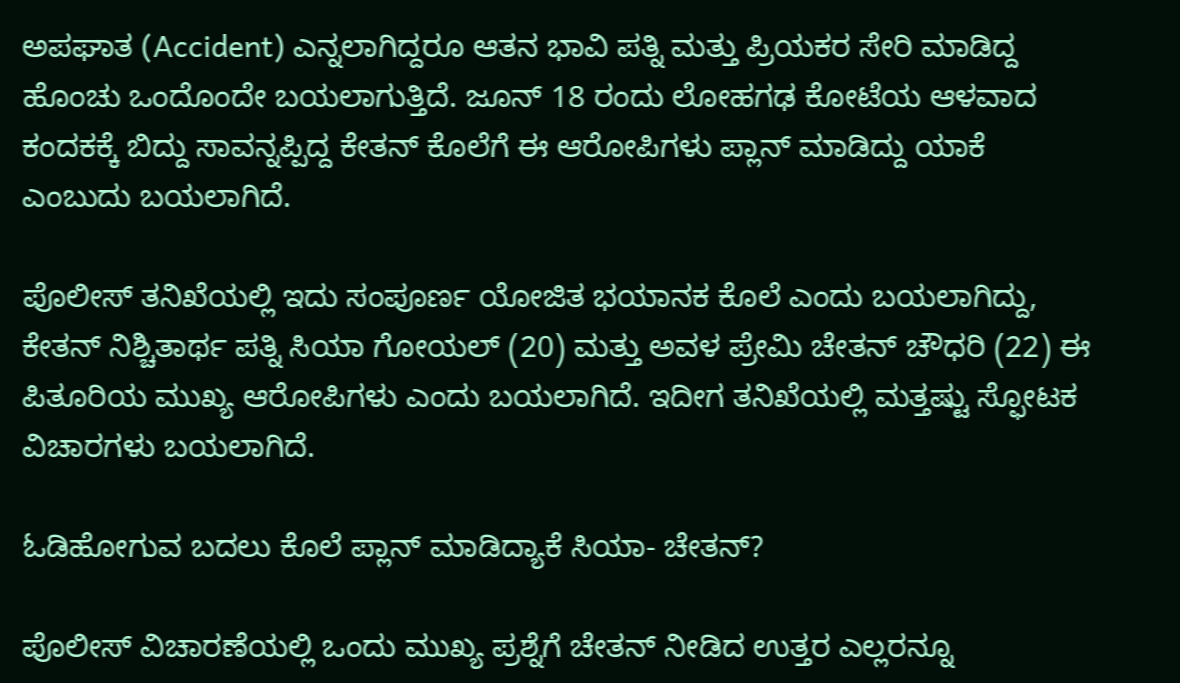ಅಪಘಾತ (Accident) ಎನ್ನಲಾಗಿದ್ದರೂ ಆತನ ಭಾವಿ ಪತ್ನಿ ಮತ್ತು ಪ್ರಿಯಕರ ಸೇರಿ ಮಾಡಿದ್ದ ಹೊಂಚು ಒಂದೊಂದೇ ಬಯಲಾಗುತ್ತಿದೆ. ಜೂನ್ 18 ರಂದು ಲೋಹಗಢ ಕೋಟೆಯ ಆಳವಾದ ಕಂದಕಕ್ಕೆ ಬಿದ್ದು ಸಾವನ್ನಪ್ಪಿದ್ದ ಕೇತನ್ ಕೊಲೆಗೆ ಈ ಆರೋಪಿಗಳು ಪ್ಲಾನ್ ಮಾಡಿದ್ದು ಯಾಕೆ ಎಂಬುದು ಬಯಲಾಗಿದೆ.

ಪೊಲೀಸ್ ತನಿಖೆಯಲ್ಲಿ ಇದು ಸಂಪೂರ್ಣ ಯೋಜಿತ ಭಯಾನಕ ಕೊಲೆ ಎಂದು ಬಯಲಾಗಿದ್ದು, ಕೇತನ್ ನಿಶ್ಚಿತಾರ್ಥ ಪತ್ನಿ ಸಿಯಾ ಗೋಯಲ್ (20) ಮತ್ತು ಅವಳ ಪ್ರೇಮಿ ಚೇತನ್ ಚೌಧರಿ (22) ಈ ಪಿತೂರಿಯ ಮುಖ್ಯ ಆರೋಪಿಗಳು ಎಂದು ಬಯಲಾಗಿದೆ. ಇದೀಗ ತನಿಖೆಯಲ್ಲಿ ಮತ್ತಷ್ಟು ಸ್ಫೋಟಕ ವಿಚಾರಗಳು ಬಯಲಾಗಿದೆ.

ಓಡಿಹೋಗುವ ಬದಲು ಕೊಲೆ ಪ್ಲಾನ್ ಮಾಡಿದ್ಯಾಕೆ ಸಿಯಾ- ಚೇತನ್?

ಪೊಲೀಸ್ ವಿಚಾರಣೆಯಲ್ಲಿ ಒಂದು ಮುಖ್ಯ ಪ್ರಶ್ನೆಗೆ ಚೇತನ್ ನೀಡಿದ ಉತ್ತರ ಎಲ್ಲರನ್ನೂ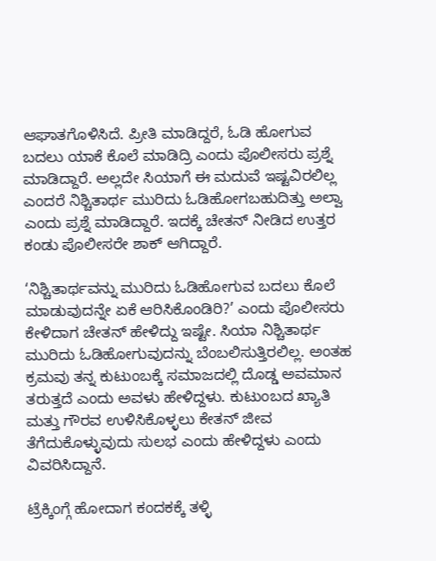ಆಘಾತಗೊಳಿಸಿದೆ. ಪ್ರೀತಿ ಮಾಡಿದ್ದರೆ, ಓಡಿ ಹೋಗುವ ಬದಲು ಯಾಕೆ ಕೊಲೆ ಮಾಡಿದ್ರಿ ಎಂದು ಪೊಲೀಸರು ಪ್ರಶ್ನೆ ಮಾಡಿದ್ದಾರೆ. ಅಲ್ಲದೇ ಸಿಯಾಗೆ ಈ ಮದುವೆ ಇಷ್ಟವಿರಲಿಲ್ಲ ಎಂದರೆ ನಿಶ್ಚಿತಾರ್ಥ ಮುರಿದು ಓಡಿಹೋಗಬಹುದಿತ್ತು ಅಲ್ವಾ ಎಂದು ಪ್ರಶ್ನೆ ಮಾಡಿದ್ದಾರೆ. ಇದಕ್ಕೆ ಚೇತನ್ ನೀಡಿದ ಉತ್ತರ ಕಂಡು ಪೊಲೀಸರೇ ಶಾಕ್ ಆಗಿದ್ದಾರೆ.

‘ನಿಶ್ಚಿತಾರ್ಥವನ್ನು ಮುರಿದು ಓಡಿಹೋಗುವ ಬದಲು ಕೊಲೆ ಮಾಡುವುದನ್ನೇ ಏಕೆ ಆರಿಸಿಕೊಂಡಿರಿ?’ ಎಂದು ಪೊಲೀಸರು ಕೇಳಿದಾಗ ಚೇತನ್ ಹೇಳಿದ್ದು ಇಷ್ಟೇ. ಸಿಯಾ ನಿಶ್ಚಿತಾರ್ಥ ಮುರಿದು ಓಡಿಹೋಗುವುದನ್ನು ಬೆಂಬಲಿಸುತ್ತಿರಲಿಲ್ಲ. ಅಂತಹ ಕ್ರಮವು ತನ್ನ ಕುಟುಂಬಕ್ಕೆ ಸಮಾಜದಲ್ಲಿ ದೊಡ್ಡ ಅವಮಾನ ತರುತ್ತದೆ ಎಂದು ಅವಳು ಹೇಳಿದ್ದಳು. ಕುಟುಂಬದ ಖ್ಯಾತಿ ಮತ್ತು ಗೌರವ ಉಳಿಸಿಕೊಳ್ಳಲು ಕೇತನ್ ಜೀವ ತೆಗೆದುಕೊಳ್ಳುವುದು ಸುಲಭ ಎಂದು ಹೇಳಿದ್ದಳು ಎಂದು ವಿವರಿಸಿದ್ದಾನೆ.

ಟ್ರೆಕ್ಕಿಂಗ್ಗೆ ಹೋದಾಗ ಕಂದಕಕ್ಕೆ ತಳ್ಳಿ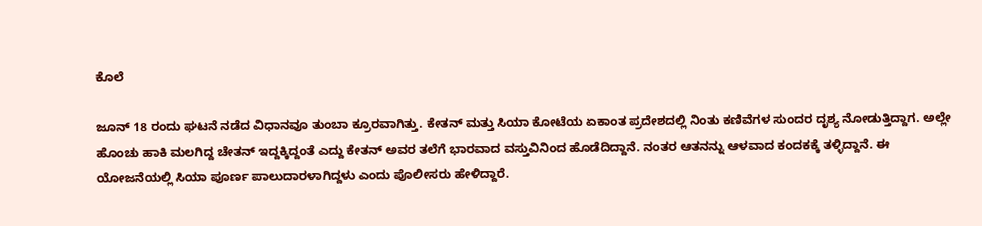ಕೊಲೆ

ಜೂನ್ 18 ರಂದು ಘಟನೆ ನಡೆದ ವಿಧಾನವೂ ತುಂಬಾ ಕ್ರೂರವಾಗಿತ್ತು. ಕೇತನ್ ಮತ್ತು ಸಿಯಾ ಕೋಟೆಯ ಏಕಾಂತ ಪ್ರದೇಶದಲ್ಲಿ ನಿಂತು ಕಣಿವೆಗಳ ಸುಂದರ ದೃಶ್ಯ ನೋಡುತ್ತಿದ್ದಾಗ. ಅಲ್ಲೇ ಹೊಂಚು ಹಾಕಿ ಮಲಗಿದ್ದ ಚೇತನ್ ಇದ್ದಕ್ಕಿದ್ದಂತೆ ಎದ್ದು ಕೇತನ್ ಅವರ ತಲೆಗೆ ಭಾರವಾದ ವಸ್ತುವಿನಿಂದ ಹೊಡೆದಿದ್ದಾನೆ. ನಂತರ ಆತನನ್ನು ಆಳವಾದ ಕಂದಕಕ್ಕೆ ತಳ್ಳಿದ್ದಾನೆ. ಈ ಯೋಜನೆಯಲ್ಲಿ ಸಿಯಾ ಪೂರ್ಣ ಪಾಲುದಾರಳಾಗಿದ್ದಳು ಎಂದು ಪೊಲೀಸರು ಹೇಳಿದ್ದಾರೆ.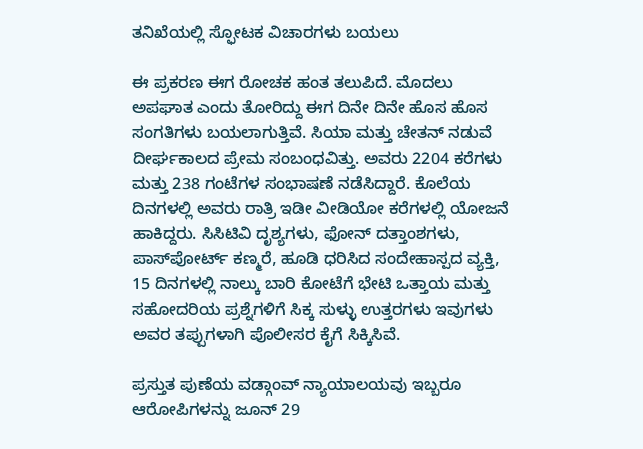ತನಿಖೆಯಲ್ಲಿ ಸ್ಫೋಟಕ ವಿಚಾರಗಳು ಬಯಲು

ಈ ಪ್ರಕರಣ ಈಗ ರೋಚಕ ಹಂತ ತಲುಪಿದೆ. ಮೊದಲು ಅಪಘಾತ ಎಂದು ತೋರಿದ್ದು ಈಗ ದಿನೇ ದಿನೇ ಹೊಸ ಹೊಸ ಸಂಗತಿಗಳು ಬಯಲಾಗುತ್ತಿವೆ. ಸಿಯಾ ಮತ್ತು ಚೇತನ್ ನಡುವೆ ದೀರ್ಘಕಾಲದ ಪ್ರೇಮ ಸಂಬಂಧವಿತ್ತು. ಅವರು 2204 ಕರೆಗಳು ಮತ್ತು 238 ಗಂಟೆಗಳ ಸಂಭಾಷಣೆ ನಡೆಸಿದ್ದಾರೆ. ಕೊಲೆಯ ದಿನಗಳಲ್ಲಿ ಅವರು ರಾತ್ರಿ ಇಡೀ ವೀಡಿಯೋ ಕರೆಗಳಲ್ಲಿ ಯೋಜನೆ ಹಾಕಿದ್ದರು. ಸಿಸಿಟಿವಿ ದೃಶ್ಯಗಳು, ಫೋನ್ ದತ್ತಾಂಶಗಳು, ಪಾಸ್‌ಪೋರ್ಟ್ ಕಣ್ಮರೆ, ಹೂಡಿ ಧರಿಸಿದ ಸಂದೇಹಾಸ್ಪದ ವ್ಯಕ್ತಿ, 15 ದಿನಗಳಲ್ಲಿ ನಾಲ್ಕು ಬಾರಿ ಕೋಟೆಗೆ ಭೇಟಿ ಒತ್ತಾಯ ಮತ್ತು ಸಹೋದರಿಯ ಪ್ರಶ್ನೆಗಳಿಗೆ ಸಿಕ್ಕ ಸುಳ್ಳು ಉತ್ತರಗಳು ಇವುಗಳು ಅವರ ತಪ್ಪುಗಳಾಗಿ ಪೊಲೀಸರ ಕೈಗೆ ಸಿಕ್ಕಿಸಿವೆ.

ಪ್ರಸ್ತುತ ಪುಣೆಯ ವಡ್ಗಾಂವ್ ನ್ಯಾಯಾಲಯವು ಇಬ್ಬರೂ ಆರೋಪಿಗಳನ್ನು ಜೂನ್ 29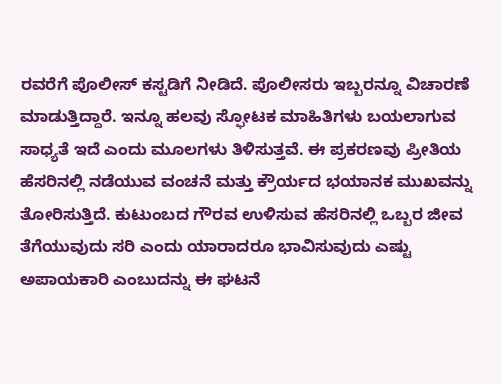ರವರೆಗೆ ಪೊಲೀಸ್ ಕಸ್ಟಡಿಗೆ ನೀಡಿದೆ. ಪೊಲೀಸರು ಇಬ್ಬರನ್ನೂ ವಿಚಾರಣೆ ಮಾಡುತ್ತಿದ್ದಾರೆ. ಇನ್ನೂ ಹಲವು ಸ್ಫೋಟಕ ಮಾಹಿತಿಗಳು ಬಯಲಾಗುವ ಸಾಧ್ಯತೆ ಇದೆ ಎಂದು ಮೂಲಗಳು ತಿಳಿಸುತ್ತವೆ. ಈ ಪ್ರಕರಣವು ಪ್ರೀತಿಯ ಹೆಸರಿನಲ್ಲಿ ನಡೆಯುವ ವಂಚನೆ ಮತ್ತು ಕ್ರೌರ್ಯದ ಭಯಾನಕ ಮುಖವನ್ನು ತೋರಿಸುತ್ತಿದೆ. ಕುಟುಂಬದ ಗೌರವ ಉಳಿಸುವ ಹೆಸರಿನಲ್ಲಿ ಒಬ್ಬರ ಜೀವ ತೆಗೆಯುವುದು ಸರಿ ಎಂದು ಯಾರಾದರೂ ಭಾವಿಸುವುದು ಎಷ್ಟು ಅಪಾಯಕಾರಿ ಎಂಬುದನ್ನು ಈ ಘಟನೆ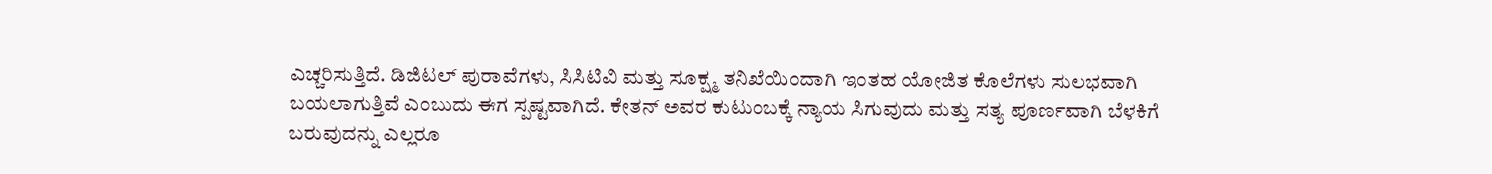ಎಚ್ಚರಿಸುತ್ತಿದೆ. ಡಿಜಿಟಲ್ ಪುರಾವೆಗಳು, ಸಿಸಿಟಿವಿ ಮತ್ತು ಸೂಕ್ಷ್ಮ ತನಿಖೆಯಿಂದಾಗಿ ಇಂತಹ ಯೋಜಿತ ಕೊಲೆಗಳು ಸುಲಭವಾಗಿ ಬಯಲಾಗುತ್ತಿವೆ ಎಂಬುದು ಈಗ ಸ್ಪಷ್ಟವಾಗಿದೆ. ಕೇತನ್ ಅವರ ಕುಟುಂಬಕ್ಕೆ ನ್ಯಾಯ ಸಿಗುವುದು ಮತ್ತು ಸತ್ಯ ಪೂರ್ಣವಾಗಿ ಬೆಳಕಿಗೆ ಬರುವುದನ್ನು ಎಲ್ಲರೂ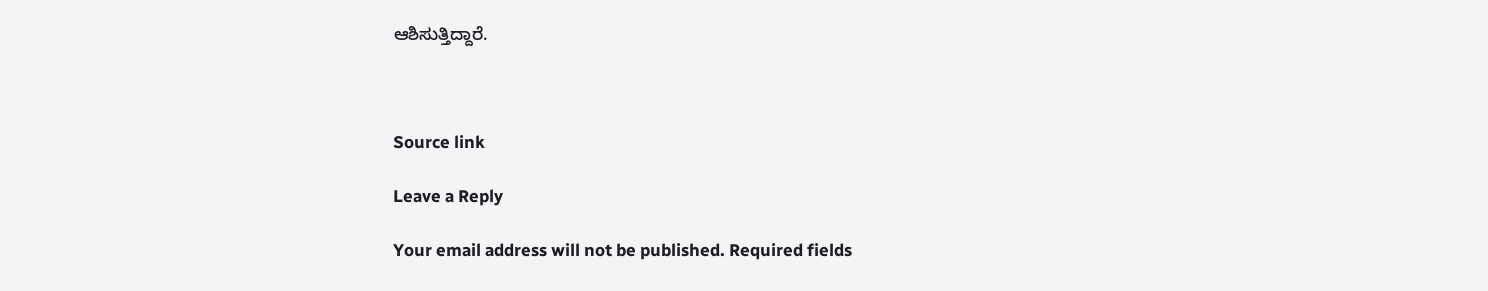ಆಶಿಸುತ್ತಿದ್ದಾರೆ.



Source link

Leave a Reply

Your email address will not be published. Required fields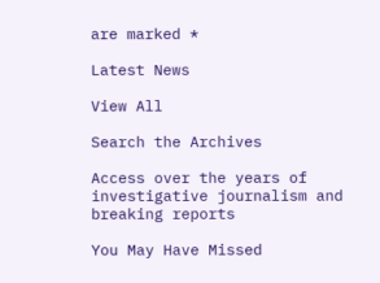are marked *

Latest News

View All

Search the Archives

Access over the years of investigative journalism and breaking reports

You May Have Missed